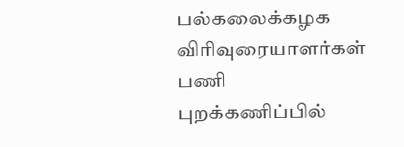பல்கலைக்கழக விரிவுரையாளர்கள் பணி புறக்கணிப்பில்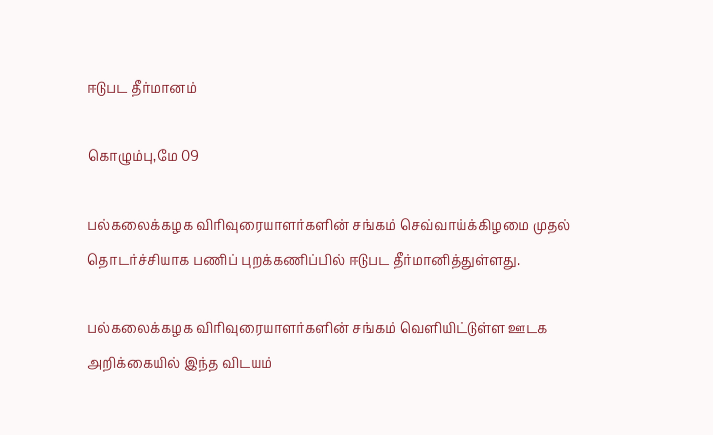ஈடுபட தீர்மானம்

கொழும்பு,மே 09

பல்கலைக்கழக விரிவுரையாளர்களின் சங்கம் செவ்வாய்க்கிழமை முதல் தொடர்ச்சியாக பணிப் புறக்கணிப்பில் ஈடுபட தீர்மானித்துள்ளது.

பல்கலைக்கழக விரிவுரையாளர்களின் சங்கம் வெளியிட்டுள்ள ஊடக அறிக்கையில் இந்த விடயம்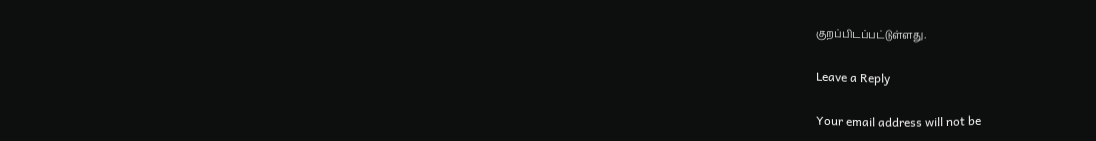குறப்பிடப்பட்டுள்ளது.

Leave a Reply

Your email address will not be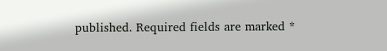published. Required fields are marked *